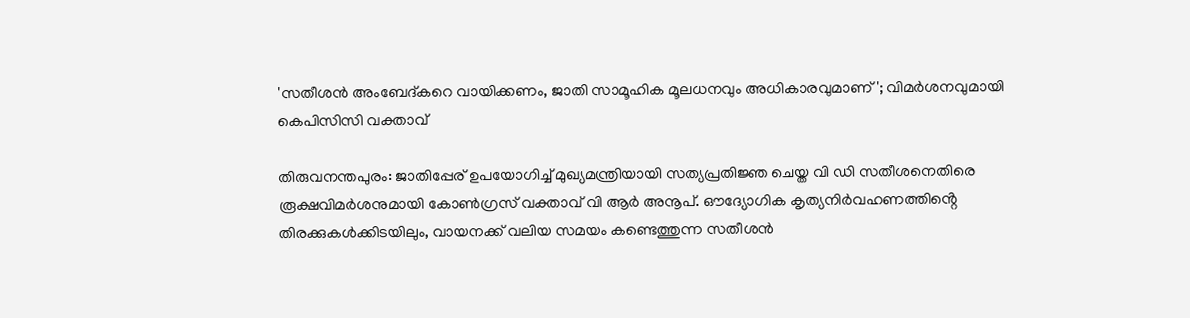'സതീശൻ അംബേദ്കറെ വായിക്കണം, ജാതി സാമൂഹിക മൂലധനവും അധികാരവുമാണ്'; വിമർശനവുമായി കെപിസിസി വക്താവ്

തിരുവനന്തപുരം: ജാതിപ്പേര് ഉപയോഗിച്ച് മുഖ്യമന്ത്രിയായി സത്യപ്രതിജ്ഞ ചെയ്ത വി ഡി സതീശനെതിരെ രൂക്ഷവിമർശനുമായി കോൺഗ്രസ് വക്താവ് വി ആർ അനൂപ്. ഔദ്യോഗിക കൃത്യനിർവഹണത്തിൻ്റെ തിരക്കുകൾക്കിടയിലും, വായനക്ക് വലിയ സമയം കണ്ടെത്തുന്ന സതീശൻ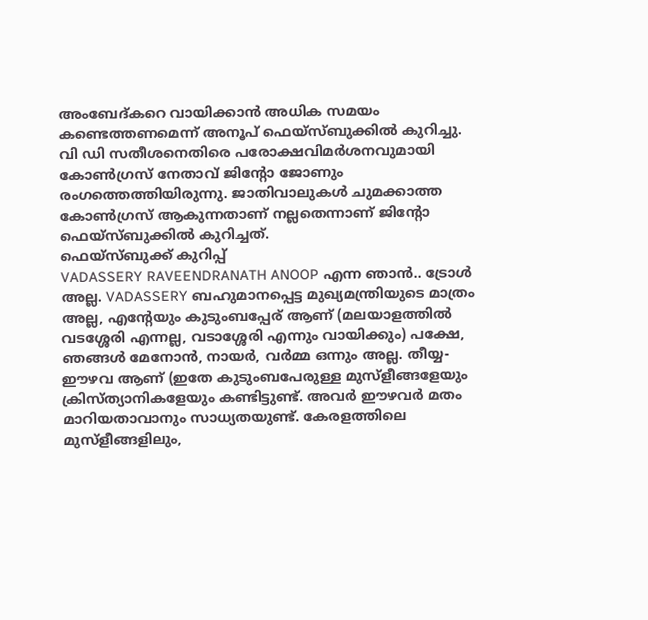അംബേദ്കറെ വായിക്കാൻ അധിക സമയം കണ്ടെത്തണമെന്ന് അനൂപ് ഫെയ്സ്ബുക്കിൽ കുറിച്ചു.
വി ഡി സതീശനെതിരെ പരോക്ഷവിമർശനവുമായി കോൺഗ്രസ് നേതാവ് ജിന്റോ ജോണും രംഗത്തെത്തിയിരുന്നു. ജാതിവാലുകൾ ചുമക്കാത്ത കോൺഗ്രസ് ആകുന്നതാണ് നല്ലതെന്നാണ് ജിന്റോ ഫെയ്സ്ബുക്കിൽ കുറിച്ചത്.
ഫെയ്സ്ബുക്ക് കുറിപ്പ്
VADASSERY RAVEENDRANATH ANOOP എന്ന ഞാൻ.. ട്രോൾ അല്ല. VADASSERY ബഹുമാനപ്പെട്ട മുഖ്യമന്ത്രിയുടെ മാത്രം അല്ല, എൻ്റേയും കുടുംബപ്പേര് ആണ് (മലയാളത്തിൽ വടശ്ശേരി എന്നല്ല, വടാശ്ശേരി എന്നും വായിക്കും) പക്ഷേ, ഞങ്ങൾ മേനോൻ, നായർ, വർമ്മ ഒന്നും അല്ല. തീയ്യ- ഈഴവ ആണ് (ഇതേ കുടുംബപേരുള്ള മുസ്ളീങ്ങളേയും ക്രിസ്ത്യാനികളേയും കണ്ടിട്ടുണ്ട്. അവർ ഈഴവർ മതം മാറിയതാവാനും സാധ്യതയുണ്ട്. കേരളത്തിലെ മുസ്ളീങ്ങളിലും,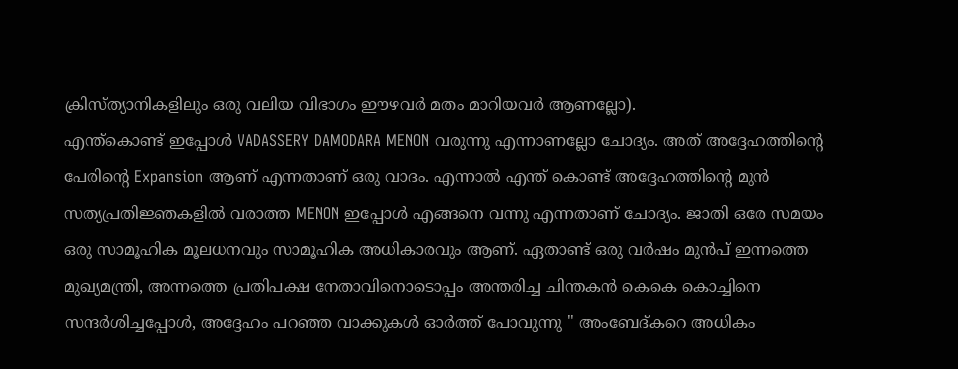ക്രിസ്ത്യാനികളിലും ഒരു വലിയ വിഭാഗം ഈഴവർ മതം മാറിയവർ ആണല്ലോ).
എന്ത്കൊണ്ട് ഇപ്പോൾ VADASSERY DAMODARA MENON വരുന്നു എന്നാണല്ലോ ചോദ്യം. അത് അദ്ദേഹത്തിൻ്റെ പേരിൻ്റെ Expansion ആണ് എന്നതാണ് ഒരു വാദം. എന്നാൽ എന്ത് കൊണ്ട് അദ്ദേഹത്തിൻ്റെ മുൻ സത്യപ്രതിജ്ഞകളിൽ വരാത്ത MENON ഇപ്പോൾ എങ്ങനെ വന്നു എന്നതാണ് ചോദ്യം. ജാതി ഒരേ സമയം ഒരു സാമൂഹിക മൂലധനവും സാമൂഹിക അധികാരവും ആണ്. ഏതാണ്ട് ഒരു വർഷം മുൻപ് ഇന്നത്തെ മുഖ്യമന്ത്രി, അന്നത്തെ പ്രതിപക്ഷ നേതാവിനൊടൊപ്പം അന്തരിച്ച ചിന്തകൻ കെകെ കൊച്ചിനെ സന്ദർശിച്ചപ്പോൾ, അദ്ദേഹം പറഞ്ഞ വാക്കുകൾ ഓർത്ത് പോവുന്നു " അംബേദ്കറെ അധികം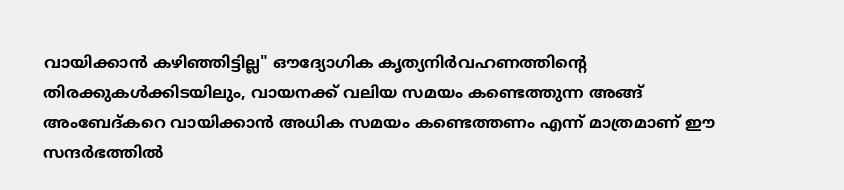വായിക്കാൻ കഴിഞ്ഞിട്ടില്ല" ഔദ്യോഗിക കൃത്യനിർവഹണത്തിൻ്റെ തിരക്കുകൾക്കിടയിലും, വായനക്ക് വലിയ സമയം കണ്ടെത്തുന്ന അങ്ങ് അംബേദ്കറെ വായിക്കാൻ അധിക സമയം കണ്ടെത്തണം എന്ന് മാത്രമാണ് ഈ സന്ദർഭത്തിൽ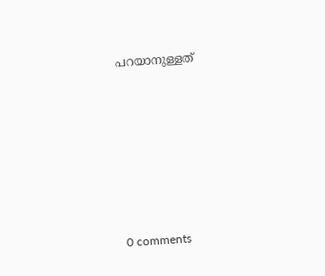പറയാനുള്ളത്











0 comments